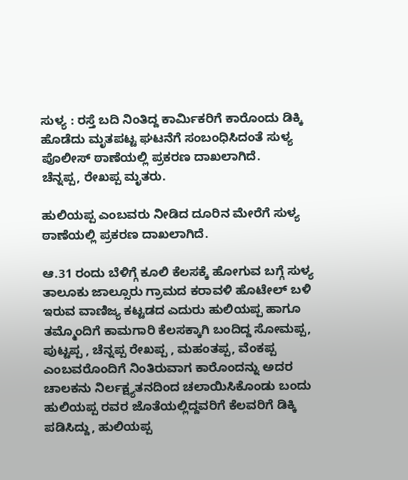ಸುಳ್ಯ : ರಸ್ತೆ ಬದಿ ನಿಂತಿದ್ದ ಕಾರ್ಮಿಕರಿಗೆ ಕಾರೊಂದು ಡಿಕ್ಕಿ ಹೊಡೆದು ಮೃತಪಟ್ಟ ಘಟನೆಗೆ ಸಂಬಂಧಿಸಿದಂತೆ ಸುಳ್ಯ ಪೊಲೀಸ್ ಠಾಣೆಯಲ್ಲಿ ಪ್ರಕರಣ ದಾಖಲಾಗಿದೆ.
ಚೆನ್ನಪ್ಪ, ರೇಖಪ್ಪ ಮೃತರು.

ಹುಲಿಯಪ್ಪ ಎಂಬವರು ನೀಡಿದ ದೂರಿನ ಮೇರೆಗೆ ಸುಳ್ಯ ಠಾಣೆಯಲ್ಲಿ ಪ್ರಕರಣ ದಾಖಲಾಗಿದೆ.

ಆ.31 ರಂದು ಬೆಳಿಗ್ಗೆ ಕೂಲಿ ಕೆಲಸಕ್ಕೆ ಹೋಗುವ ಬಗ್ಗೆ ಸುಳ್ಯ ತಾಲೂಕು ಜಾಲ್ಸೂರು ಗ್ರಾಮದ ಕರಾವಳಿ ಹೊಟೇಲ್ ಬಳಿ ಇರುವ ವಾಣಿಜ್ಯ ಕಟ್ಟಡದ ಎದುರು ಹುಲಿಯಪ್ಪ ಹಾಗೂ ತಮ್ಮೊಂದಿಗೆ ಕಾಮಗಾರಿ ಕೆಲಸಕ್ಕಾಗಿ ಬಂದಿದ್ದ ಸೋಮಪ್ಪ, ಪುಟ್ಟಪ್ಪ , ಚೆನ್ನಪ್ಪ ರೇಖಪ್ಪ , ಮಹಂತಪ್ಪ, ವೆಂಕಪ್ಪ ಎಂಬವರೊಂದಿಗೆ ನಿಂತಿರುವಾಗ ಕಾರೊಂದನ್ನು ಅದರ ಚಾಲಕನು ನಿರ್ಲಕ್ಷ್ಯತನದಿಂದ ಚಲಾಯಿಸಿಕೊಂಡು ಬಂದು ಹುಲಿಯಪ್ಪ ರವರ ಜೊತೆಯಲ್ಲಿದ್ದವರಿಗೆ ಕೆಲವರಿಗೆ ಡಿಕ್ಕಿ ಪಡಿಸಿದ್ದು, ಹುಲಿಯಪ್ಪ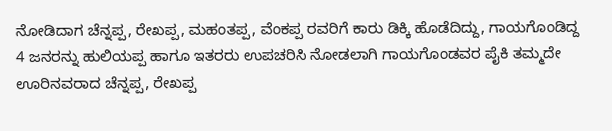ನೋಡಿದಾಗ ಚೆನ್ನಪ್ಪ, ರೇಖಪ್ಪ, ಮಹಂತಪ್ಪ, ವೆಂಕಪ್ಪ ರವರಿಗೆ ಕಾರು ಡಿಕ್ಕಿ ಹೊಡೆದಿದ್ದು, ಗಾಯಗೊಂಡಿದ್ದ 4 ಜನರನ್ನು ಹುಲಿಯಪ್ಪ ಹಾಗೂ ಇತರರು ಉಪಚರಿಸಿ ನೋಡಲಾಗಿ ಗಾಯಗೊಂಡವರ ಪೈಕಿ ತಮ್ಮದೇ ಊರಿನವರಾದ ಚೆನ್ನಪ್ಪ, ರೇಖಪ್ಪ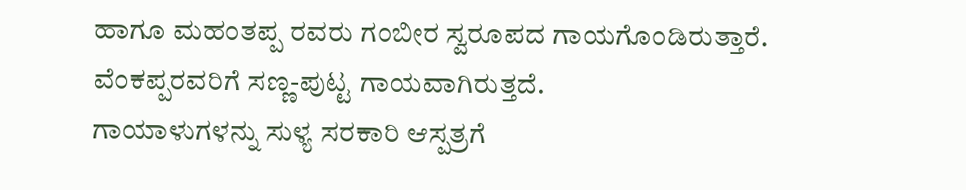ಹಾಗೂ ಮಹಂತಪ್ಪ ರವರು ಗಂಬೀರ ಸ್ವರೂಪದ ಗಾಯಗೊಂಡಿರುತ್ತಾರೆ. ವೆಂಕಪ್ಪರವರಿಗೆ ಸಣ್ಣ-ಪುಟ್ಟ ಗಾಯವಾಗಿರುತ್ತದೆ.
ಗಾಯಾಳುಗಳನ್ನು ಸುಳ್ಯ ಸರಕಾರಿ ಆಸ್ಪತ್ರಗೆ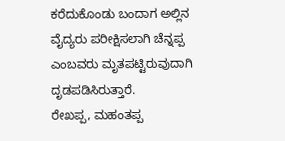ಕರೆದುಕೊಂಡು ಬಂದಾಗ ಅಲ್ಲಿನ ವೈದ್ಯರು ಪರೀಕ್ಷಿಸಲಾಗಿ ಚೆನ್ನಪ್ಪ ಎಂಬವರು ಮೃತಪಟ್ಟಿರುವುದಾಗಿ ದೃಡಪಡಿಸಿರುತ್ತಾರೆ.
ರೇಖಪ್ಪ, ಮಹಂತಪ್ಪ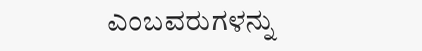ಎಂಬವರುಗಳನ್ನು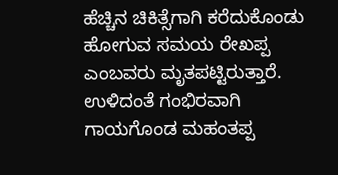ಹೆಚ್ಚಿನ ಚಿಕಿತ್ಸೆಗಾಗಿ ಕರೆದುಕೊಂಡು ಹೋಗುವ ಸಮಯ ರೇಖಪ್ಪ ಎಂಬವರು ಮೃತಪಟ್ಟಿರುತ್ತಾರೆ. ಉಳಿದಂತೆ ಗಂಭಿರವಾಗಿ ಗಾಯಗೊಂಡ ಮಹಂತಪ್ಪ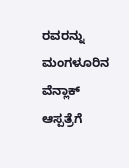ರವರನ್ನು ಮಂಗಳೂರಿನ ವೆನ್ಲಾಕ್ ಆಸ್ಪತ್ರೆಗೆ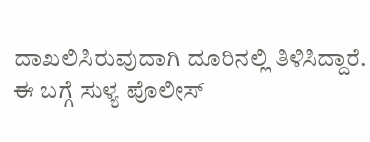ದಾಖಲಿಸಿರುವುದಾಗಿ ದೂರಿನಲ್ಲಿ ತಿಳಿಸಿದ್ದಾರೆ.
ಈ ಬಗ್ಗೆ ಸುಳ್ಯ ಪೊಲೀಸ್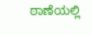ಠಾಣೆಯಲ್ಲಿ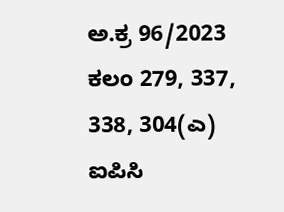ಅ.ಕ್ರ 96/2023 ಕಲಂ 279, 337, 338, 304(ಎ) ಐಪಿಸಿ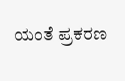ಯಂತೆ ಪ್ರಕರಣ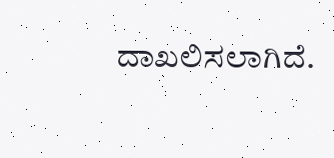ದಾಖಲಿಸಲಾಗಿದೆ.